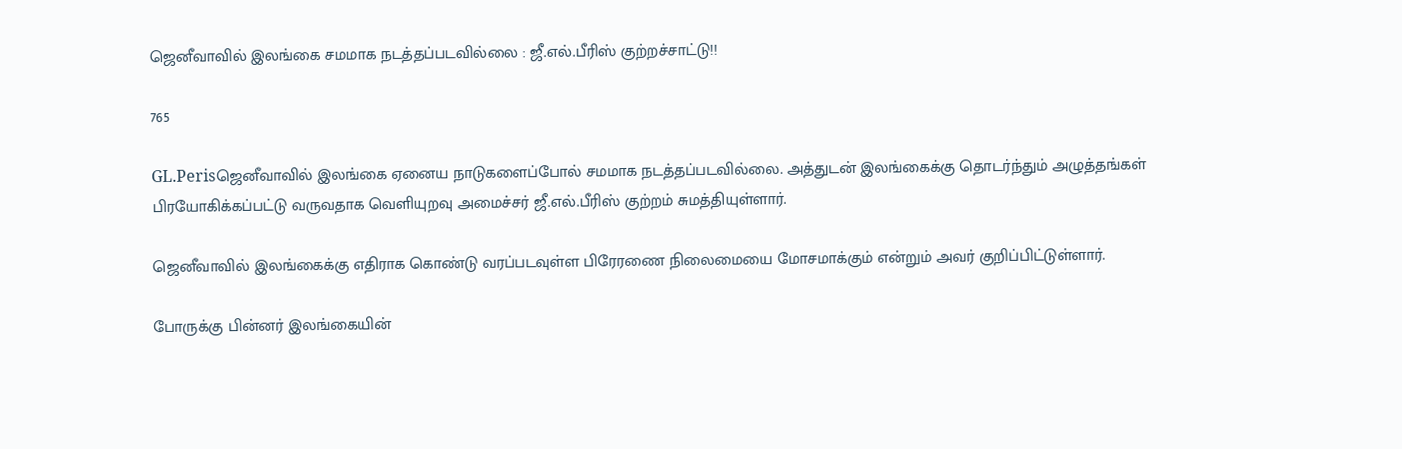ஜெனீவாவில் இலங்கை சமமாக நடத்தப்படவில்லை : ஜீ.எல்.பீரிஸ் குற்றச்சாட்டு!!

765

GL.Perisஜெனீவாவில் இலங்கை ஏனைய நாடுகளைப்போல் சமமாக நடத்தப்படவில்லை. அத்துடன் இலங்கைக்கு தொடர்ந்தும் அழுத்தங்கள் பிரயோகிக்கப்பட்டு வருவதாக வெளியுறவு அமைச்சர் ஜீ.எல்.பீரிஸ் குற்றம் சுமத்தியுள்ளார்.

ஜெனீவாவில் இலங்கைக்கு எதிராக கொண்டு வரப்படவுள்ள பிரேரணை நிலைமையை மோசமாக்கும் என்றும் அவர் குறிப்பிட்டுள்ளார்.

போருக்கு பின்னர் இலங்கையின்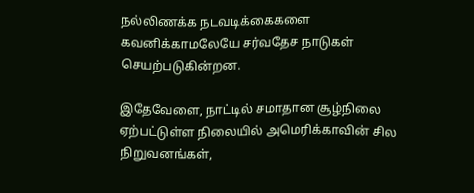நல்லிணக்க நடவடிக்கைகளை கவனிக்காமலேயே சர்வதேச நாடுகள் செயற்படுகின்றன.

இதேவேளை, நாட்டில் சமாதான சூழ்நிலை ஏற்பட்டுள்ள நிலையில் அமெரிக்காவின் சில நிறுவனங்கள்,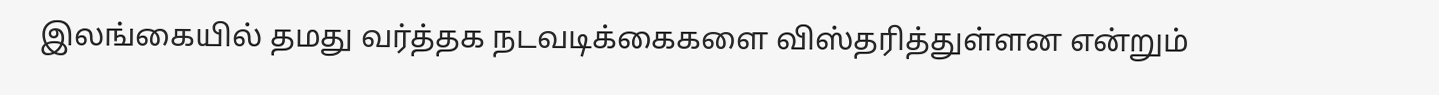இலங்கையில் தமது வர்த்தக நடவடிக்கைகளை விஸ்தரித்துள்ளன என்றும்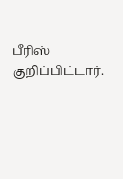பீரிஸ் குறிப்பிட்டார்.